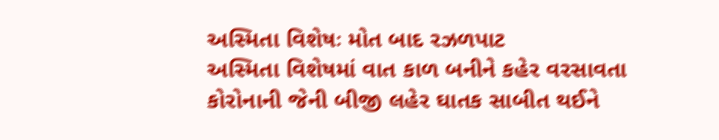અસ્મિતા વિશેષઃ મોત બાદ રઝળપાટ
અસ્મિતા વિશેષમાં વાત કાળ બનીને કહેર વરસાવતા કોરોનાની જેની બીજી લહેર ઘાતક સાબીત થઈને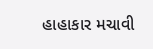હાહાકાર મચાવી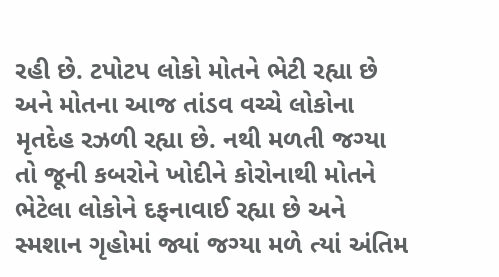રહી છે. ટપોટપ લોકો મોતને ભેટી રહ્યા છે અને મોતના આજ તાંડવ વચ્ચે લોકોના મૃતદેહ રઝળી રહ્યા છે. નથી મળતી જગ્યા તો જૂની કબરોને ખોદીને કોરોનાથી મોતને ભેટેલા લોકોને દફનાવાઈ રહ્યા છે અને સ્મશાન ગૃહોમાં જ્યાં જગ્યા મળે ત્યાં અંતિમ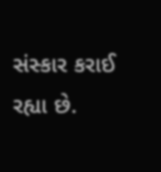સંસ્કાર કરાઈ રહ્યા છે.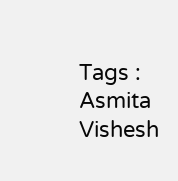Tags :
Asmita Vishesh